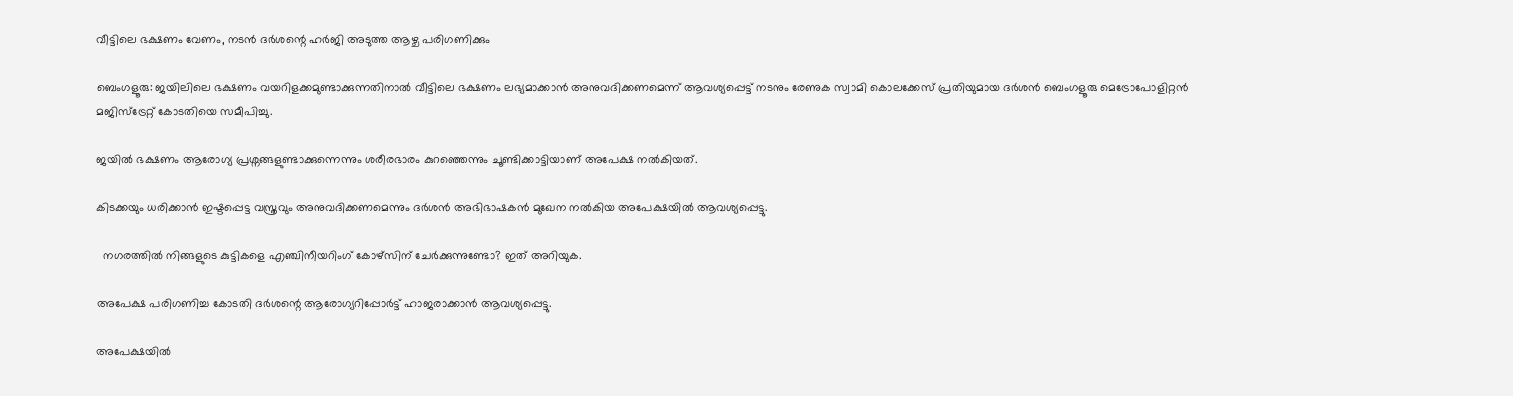വീട്ടിലെ ഭക്ഷണം വേണം, നടൻ ദർശന്റെ ഹർജി അടുത്ത ആഴ്ച പരിഗണിക്കും

ബെംഗളൂരു: ജയിലിലെ ഭക്ഷണം വയറിളക്കമുണ്ടാക്കുന്നതിനാല്‍ വീട്ടിലെ ഭക്ഷണം ലഭ്യമാക്കാൻ അനുവദിക്കണമെന്ന് ആവശ്യപ്പെട്ട് നടനും രേണുക സ്വാമി കൊലക്കേസ് പ്രതിയുമായ ദർശൻ ബെംഗളൂരു മെട്രോപോളിറ്റൻ മജിസ്‌ട്രേറ്റ്‌ കോടതിയെ സമീപിച്ചു.

ജയില്‍ ഭക്ഷണം ആരോഗ്യ പ്രശ്നങ്ങളുണ്ടാക്കുന്നെന്നും ശരീരഭാരം കുറഞ്ഞെന്നും ചൂണ്ടിക്കാട്ടിയാണ് അപേക്ഷ നല്‍കിയത്.

കിടക്കയും ധരിക്കാൻ ഇഷ്ടപ്പെട്ട വസ്ത്രവും അനുവദിക്കണമെന്നും ദർശൻ അഭിഭാഷകൻ മുഖേന നല്‍കിയ അപേക്ഷയില്‍ ആവശ്യപ്പെട്ടു.

  നഗരത്തിൽ നിങ്ങളുടെ കുട്ടികളെ എഞ്ചിനീയറിംഗ് കോഴ്സിന് ചേർക്കുന്നുണ്ടോ? ഇത് അറിയുക.

അപേക്ഷ പരിഗണിച്ച കോടതി ദർശന്റെ ആരോഗ്യറിപ്പോർട്ട് ഹാജരാക്കാൻ ആവശ്യപ്പെട്ടു.

അപേക്ഷയില്‍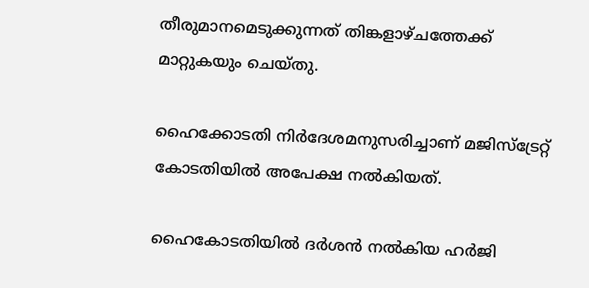തീരുമാനമെടുക്കുന്നത് തിങ്കളാഴ്ചത്തേക്ക് മാറ്റുകയും ചെയ്തു.

ഹൈക്കോടതി നിർദേശമനുസരിച്ചാണ് മജിസ്‌ട്രേറ്റ്‌ കോടതിയില്‍ അപേക്ഷ നല്‍കിയത്.

ഹൈകോടതിയില്‍ ദർശൻ നല്‍കിയ ഹർജി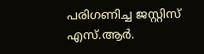പരിഗണിച്ച ജസ്റ്റിസ് എസ്.ആർ.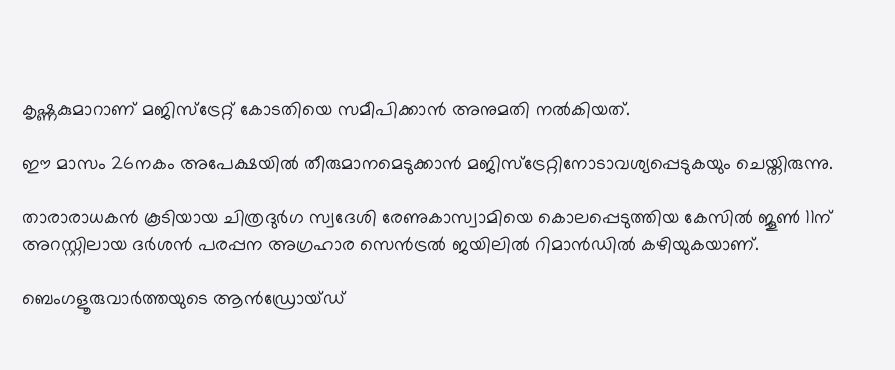കൃഷ്ണകുമാറാണ് മജിസ്‌ട്രേറ്റ്‌ കോടതിയെ സമീപിക്കാൻ അനുമതി നല്‍കിയത്.

ഈ മാസം 26നകം അപേക്ഷയില്‍ തീരുമാനമെടുക്കാൻ മജിസ്‌ട്രേറ്റിനോടാവശ്യപ്പെടുകയും ചെയ്തിരുന്നു.

താരാരാധകൻ കൂടിയായ ചിത്രദുർഗ സ്വദേശി രേണുകാസ്വാമിയെ കൊലപ്പെടുത്തിയ കേസില്‍ ജൂണ്‍ 11ന് അറസ്റ്റിലായ ദർശൻ പരപ്പന അഗ്രഹാര സെൻട്രല്‍ ജയിലില്‍ റിമാന്‍ഡില്‍ കഴിയുകയാണ്.

ബെംഗളൂരുവാർത്തയുടെ ആൻഡ്രോയ്ഡ്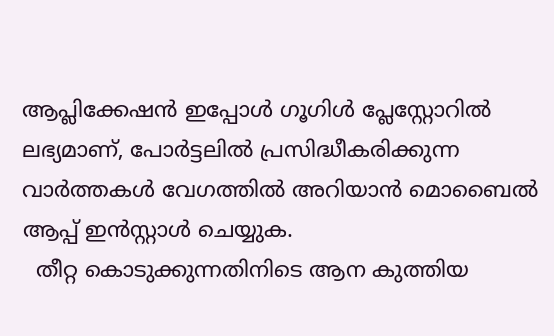ആപ്ലിക്കേഷൻ ഇപ്പോൾ ഗൂഗിൾ പ്ലേസ്റ്റോറിൽ ലഭ്യമാണ്, പോർട്ടലിൽ പ്രസിദ്ധീകരിക്കുന്ന വാർത്തകൾ വേഗത്തിൽ അറിയാൻ മൊബൈൽ ആപ്പ് ഇൻസ്റ്റാൾ ചെയ്യുക.
  തീറ്റ കൊടുക്കുന്നതിനിടെ ആന കുത്തിയ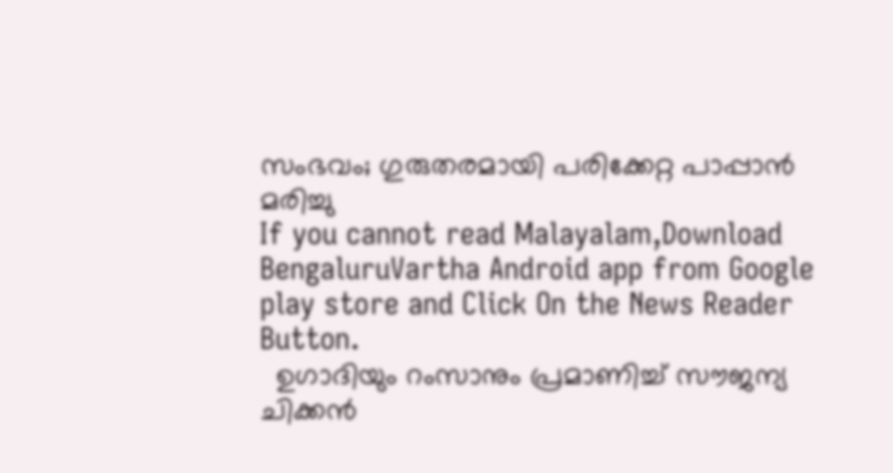സംഭവം; ഗുരുതരമായി പരിക്കേറ്റ പാപ്പാന്‍ മരിച്ചു
If you cannot read Malayalam,Download BengaluruVartha Android app from Google play store and Click On the News Reader Button.
  ഉഗാദിയും റംസാനും പ്രമാണിച്ച് സൗജന്യ ചിക്കൻ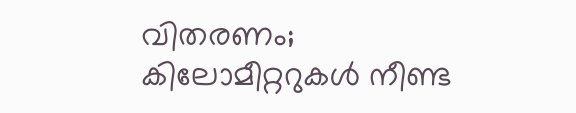വിതരണം; കിലോമീറ്ററുകൾ നീണ്ട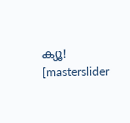ക്യൂ!
[masterslider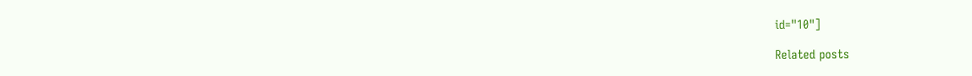id="10"]

Related posts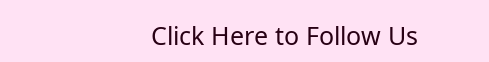Click Here to Follow Us